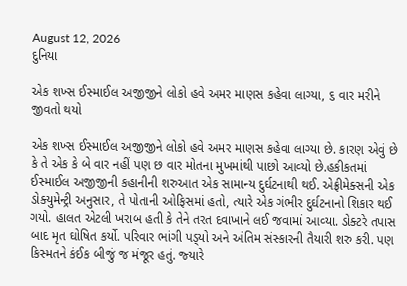August 12, 2026
દુનિયા

એક શખ્‍સ ઈસ્‍માઈલ અજીજીને લોકો હવે અમર માણસ કહેવા લાગ્‍યા, ૬ વાર મરીને જીવતો થયો

એક શખ્‍સ ઈસ્‍માઈલ અજીજીને લોકો હવે અમર માણસ કહેવા લાગ્‍યા છે. કારણ એવું છે કે તે એક કે બે વાર નહીં પણ છ વાર મોતના મુખમાંથી પાછો આવ્‍યો છે.હકીકતમાં ઈસ્‍માઈલ અજીજીની કહાનીની શરુઆત એક સામાન્‍ય દુર્ઘટનાથી થઈ. એફ્રીમેક્‍સની એક ડોક્‍યુમેન્‍ટ્રી અનુસાર, તે પોતાની ઓફિસમાં હતો, ત્‍યારે એક ગંભીર દુર્ઘટનાનો શિકાર થઈ ગયો. હાલત એટલી ખરાબ હતી કે તેને તરત દવાખાને લઈ જવામાં આવ્‍યા. ડોક્‍ટરે તપાસ બાદ મૃત ઘોષિત કર્યો. પરિવાર ભાંગી પડ્‍યો અને અંતિમ સંસ્‍કારની તૈયારી શરુ કરી. પણ કિસ્‍મતને કંઈક બીજું જ મંજૂર હતું. જ્‍યારે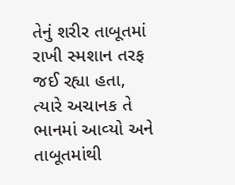તેનું શરીર તાબૂતમાં રાખી સ્‍મશાન તરફ જઈ રહ્યા હતા, ત્‍યારે અચાનક તે ભાનમાં આવ્‍યો અને તાબૂતમાંથી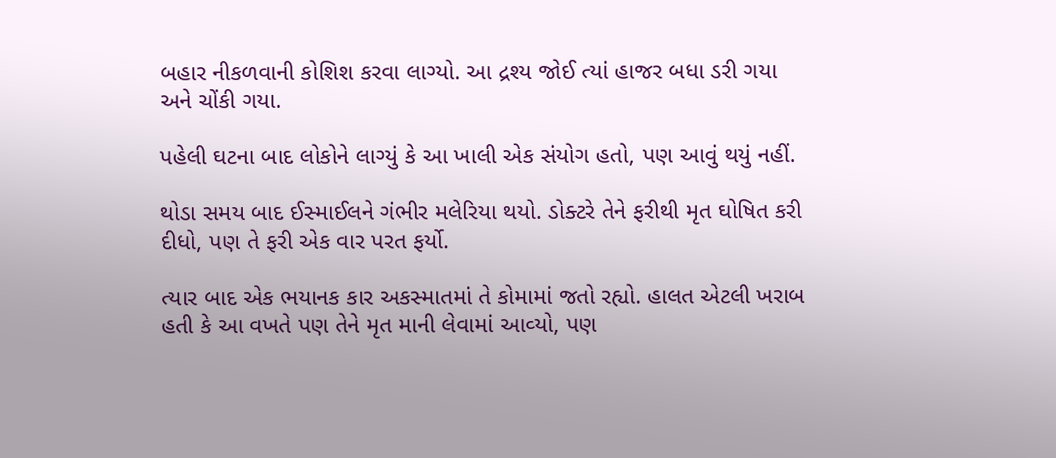બહાર નીકળવાની કોશિશ કરવા લાગ્‍યો. આ દ્રશ્‍ય જોઈ ત્‍યાં હાજર બધા ડરી ગયા અને ચોંકી ગયા.

પહેલી ઘટના બાદ લોકોને લાગ્‍યું કે આ ખાલી એક સંયોગ હતો, પણ આવું થયું નહીં.

થોડા સમય બાદ ઈસ્‍માઈલને ગંભીર મલેરિયા થયો. ડોક્‍ટરે તેને ફરીથી મૃત ઘોષિત કરી દીધો, પણ તે ફરી એક વાર પરત ફર્યો.

ત્‍યાર બાદ એક ભયાનક કાર અકસ્‍માતમાં તે કોમામાં જતો રહ્યો. હાલત એટલી ખરાબ હતી કે આ વખતે પણ તેને મૃત માની લેવામાં આવ્‍યો, પણ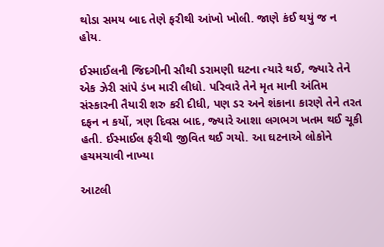થોડા સમય બાદ તેણે ફરીથી આંખો ખોલી. જાણે કંઈ થયું જ ન હોય.

ઈસ્‍માઈલની જિદગીની સૌથી ડરામણી ઘટના ત્‍યારે થઈ, જ્‍યારે તેને એક ઝેરી સાંપે ડંખ મારી લીધો. પરિવારે તેને મૃત માની અંતિમ સંસ્‍કારની તૈયારી શરુ કરી દીધી, પણ ડર અને શંકાના કારણે તેને તરત દફન ન કર્યો, ત્રણ દિવસ બાદ, જ્‍યારે આશા લગભગ ખતમ થઈ ચૂકી હતી. ઈસ્‍માઈલ ફરીથી જીવિત થઈ ગયો. આ ઘટનાએ લોકોને હચમચાવી નાખ્‍યા

આટલી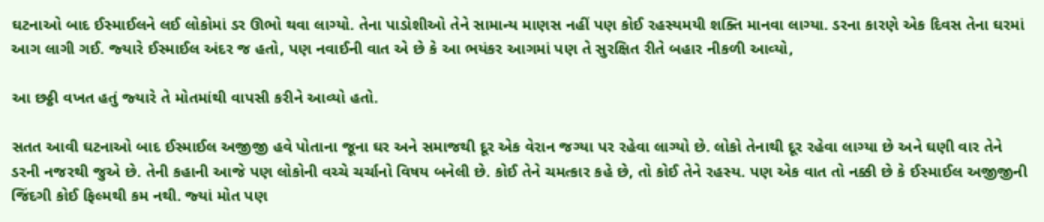ઘટનાઓ બાદ ઈસ્‍માઈલને લઈ લોકોમાં ડર ઊભો થવા લાગ્‍યો. તેના પાડોશીઓ તેને સામાન્‍ય માણસ નહીં પણ કોઈ રહસ્‍યમયી શક્‍તિ માનવા લાગ્‍યા. ડરના કારણે એક દિવસ તેના ઘરમાં આગ લાગી ગઈ. જ્‍યારે ઈસ્‍માઈલ અંદર જ હતો, પણ નવાઈની વાત એ છે કે આ ભયંકર આગમાં પણ તે સુરક્ષિત રીતે બહાર નીકળી આવ્‍યો,

આ છઠ્ઠી વખત હતું જ્‍યારે તે મોતમાંથી વાપસી કરીને આવ્‍યો હતો.

સતત આવી ઘટનાઓ બાદ ઈસ્‍માઈલ અજીજી હવે પોતાના જૂના ઘર અને સમાજથી દૂર એક વેરાન જગ્‍યા પર રહેવા લાગ્‍યો છે. લોકો તેનાથી દૂર રહેવા લાગ્‍યા છે અને ઘણી વાર તેને ડરની નજરથી જુએ છે. તેની કહાની આજે પણ લોકોની વચ્‍ચે ચર્ચાનો વિષય બનેલી છે. કોઈ તેને ચમત્‍કાર કહે છે, તો કોઈ તેને રહસ્‍ય. પણ એક વાત તો નક્કી છે કે ઈસ્‍માઈલ અજીજીની જિંદગી કોઈ ફિલ્‍મથી કમ નથી. જ્‍યાં મોત પણ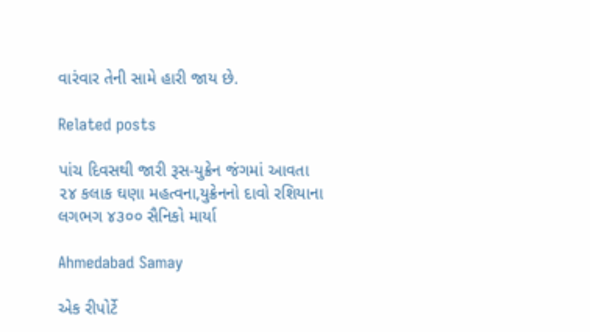વારંવાર તેની સામે હારી જાય છે.

Related posts

પાંચ દિવસથી જારી રૂસ-યુક્રેન જંગમાં આવતા ૨૪ કલાક ઘણા મહત્‍વના,યુક્રેનનો દાવો રશિયાના લગભગ ૪૩૦૦ સૈનિકો માર્યા

Ahmedabad Samay

એક રીપોર્ટે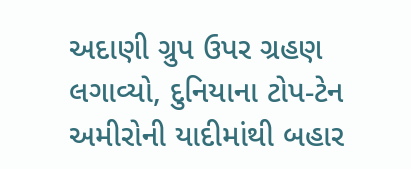અદાણી ગ્રુપ ઉપર ગ્રહણ લગાવ્યો, દુનિયાના ટોપ-ટેન અમીરોની યાદીમાંથી બહાર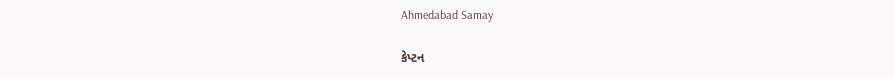Ahmedabad Samay

કેપ્ટન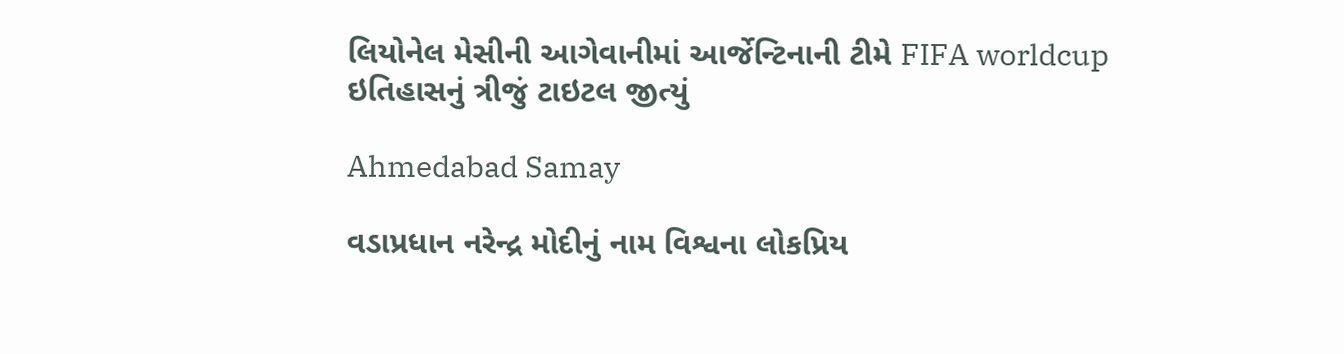લિયોનેલ મેસીની આગેવાનીમાં આર્જેન્ટિનાની ટીમે FIFA worldcup ઇતિહાસનું ત્રીજું ટાઇટલ જીત્યું

Ahmedabad Samay

વડાપ્રધાન નરેન્દ્ર મોદીનું નામ વિશ્વના લોકપ્રિય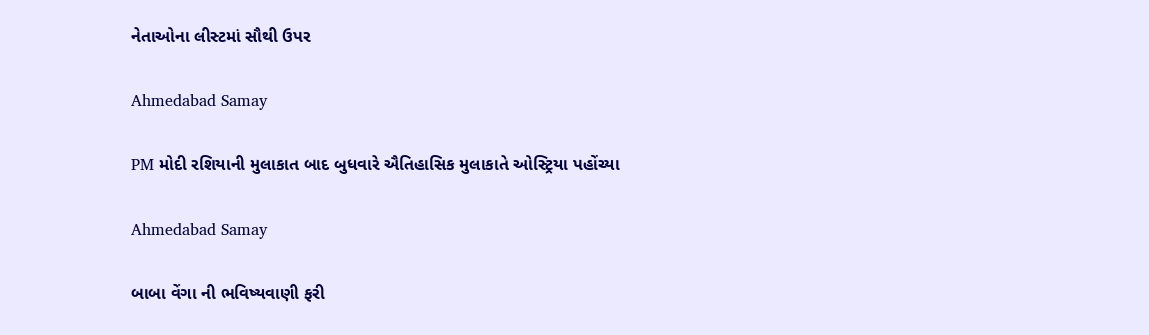નેતાઓના લીસ્ટમાં સૌથી ઉપર

Ahmedabad Samay

PM મોદી રશિયાની મુલાકાત બાદ બુધવારે ઐતિહાસિક મુલાકાતે ઓસ્ટ્રિયા પહોંચ્યા

Ahmedabad Samay

બાબા વેંગા ની ભવિષ્યવાણી ફરી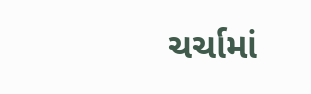ચર્ચામાં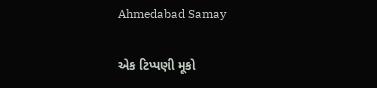Ahmedabad Samay

એક ટિપ્પણી મૂકો